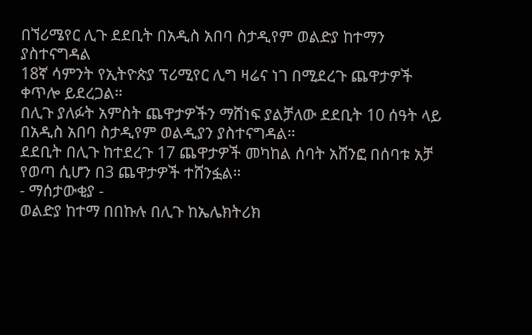በኘሪሜየር ሊጉ ደደቢት በአዲስ አበባ ስታዲየም ወልድያ ከተማን ያስተናግዳል
18ኛ ሳምንት የኢትዮጵያ ፕሪሚየር ሊግ ዛሬና ነገ በሚደረጉ ጨዋታዎች ቀጥሎ ይደረጋል።
በሊጉ ያለፉት አምስት ጨዋታዎችን ማሸነፍ ያልቻለው ደደቢት 10 ሰዓት ላይ በአዲስ አበባ ስታዲየም ወልዲያን ያስተናግዳል።
ደደቢት በሊጉ ከተደረጉ 17 ጨዋታዎች መካከል ሰባት አሸንፎ በሰባቱ አቻ የወጣ ሲሆን በ3 ጨዋታዎች ተሸንፏል።
- ማሰታውቂያ -
ወልድያ ከተማ በበኩሉ በሊጉ ከኤሌክትሪክ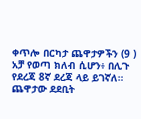ቀጥሎ በርካታ ጨዋታዎችን (9 ) አቻ የወጣ ክለብ ሲሆን፥ በሊጉ የደረጃ 8ኛ ደረጃ ላይ ይገኛለ።
ጨዋታው ደደቢት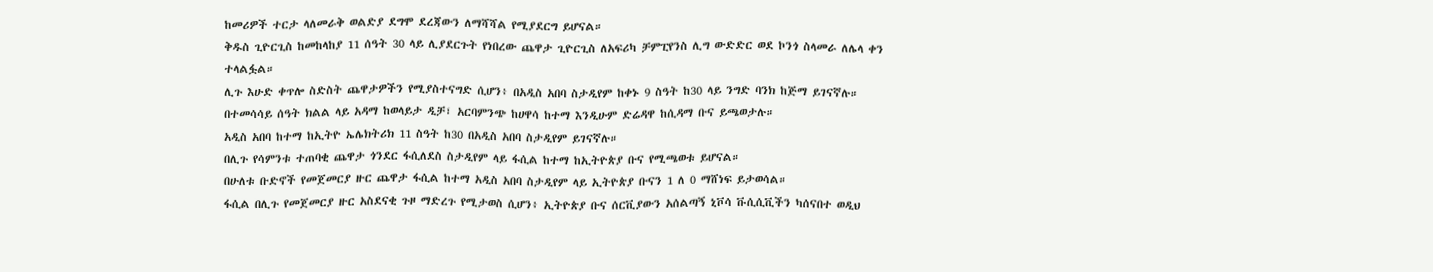ከመሪዎች ተርታ ላለመራቅ ወልድያ ደግሞ ደረጃውን ለማሻሻል የሚያደርግ ይሆናል።
ቅዱስ ጊዮርጊስ ከመከላከያ 11 ሰዓት 30 ላይ ሊያደርጉት የነበረው ጨዋታ ጊዮርጊስ ለአፍሪካ ቻምፒየንስ ሊግ ውድድር ወደ ኮንጎ ስላመራ ለሌላ ቀን ተላልፏል።
ሊጉ እሁድ ቀጥሎ ስድስት ጨዋታዎችን የሚያስተናግድ ሲሆን፥ በአዲስ አበባ ስታዲየም ከቀኑ 9 ስዓት ከ30 ላይ ንግድ ባንክ ከጅማ ይገናኛሉ።
በተመሳሳይ ሰዓት ክልል ላይ አዳማ ከወላይታ ዲቻ፣ አርባምንጭ ከሀዋሳ ከተማ እንዲሁም ድሬዳዋ ከሲዳማ ቡና ይጫወታሉ።
አዲስ አበባ ከተማ ከኢትዮ ኤሌክትሪክ 11 ስዓት ከ30 በአዲስ አበባ ስታዲየም ይገናኛሉ።
በሊጉ የሳምንቱ ተጠባቂ ጨዋታ ጎንደር ፋሲለደስ ስታዲየም ላይ ፋሲል ከተማ ከኢትዮጵያ ቡና የሚጫወቱ ይሆናል።
በሁለቱ ቡድኖች የመጀመርያ ዙር ጨዋታ ፋሲል ከተማ አዲስ አበባ ስታዲየም ላይ ኢትዮጵያ ቡናን 1 ለ 0 ማሸነፍ ይታወሳል።
ፋሲል በሊጉ የመጀመርያ ዙር አስደናቂ ጉዞ ማድረጉ የሚታወስ ሲሆን፥ ኢትዮጵያ ቡና ሰርቪያውን አሰልጣኝ ኒቮሳ ቩሲሲቪችን ካሰናበተ ወዲህ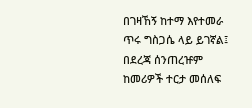በገዛኸኝ ከተማ እየተመራ ጥሩ ግስጋሴ ላይ ይገኛል፤ በደረጃ ሰንጠረዡም ከመሪዎች ተርታ መሰለፍ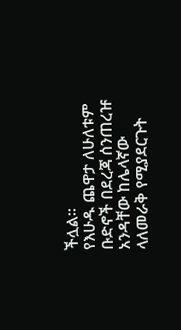ችሏል።
የእሁዱ ጨዋታ ለሁለቱም ቡድኖች በደረጃ ሰንጠረዡ አንዳቸው ከሌላኛው ላለመራቅ የሚያደርጉት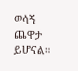ወሳኝ ጨዋታ ይሆናል።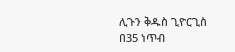ሊጉን ቅዱስ ጊዮርጊስ በ35 ነጥብ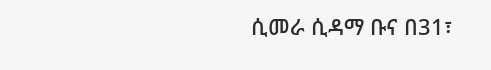ሲመራ ሲዳማ ቡና በ31፣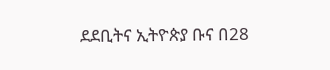ደደቢትና ኢትዮጵያ ቡና በ28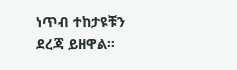ነጥብ ተከታዩቹን ደረጃ ይዘዋል።